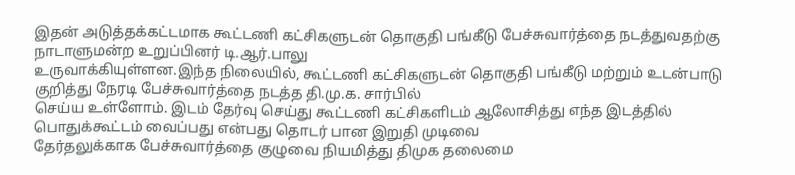இதன் அடுத்தக்கட்டமாக கூட்டணி கட்சிகளுடன் தொகுதி பங்கீடு பேச்சுவார்த்தை நடத்துவதற்கு நாடாளுமன்ற உறுப்பினர் டி.ஆர்.பாலு
உருவாக்கியுள்ளன.இந்த நிலையில், கூட்டணி கட்சிகளுடன் தொகுதி பங்கீடு மற்றும் உடன்பாடு குறித்து நேரடி பேச்சுவார்த்தை நடத்த தி.மு.க. சார்பில்
செய்ய உள்ளோம். இடம் தேர்வு செய்து கூட்டணி கட்சிகளிடம் ஆலோசித்து எந்த இடத்தில் பொதுக்கூட்டம் வைப்பது என்பது தொடர் பான இறுதி முடிவை
தேர்தலுக்காக பேச்சுவார்த்தை குழுவை நியமித்து திமுக தலைமை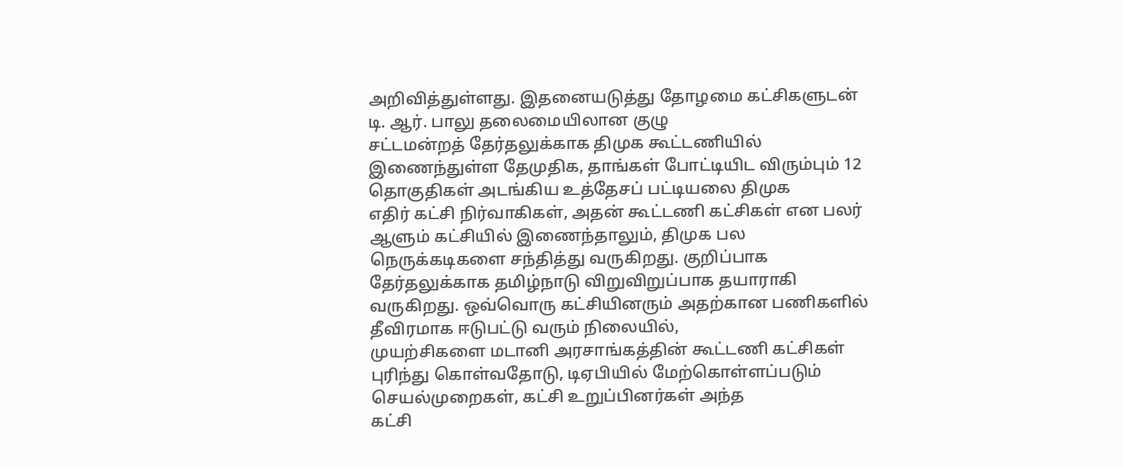அறிவித்துள்ளது. இதனையடுத்து தோழமை கட்சிகளுடன் டி. ஆர். பாலு தலைமையிலான குழு
சட்டமன்றத் தேர்தலுக்காக திமுக கூட்டணியில் இணைந்துள்ள தேமுதிக, தாங்கள் போட்டியிட விரும்பும் 12 தொகுதிகள் அடங்கிய உத்தேசப் பட்டியலை திமுக
எதிர் கட்சி நிர்வாகிகள், அதன் கூட்டணி கட்சிகள் என பலர் ஆளும் கட்சியில் இணைந்தாலும், திமுக பல நெருக்கடிகளை சந்தித்து வருகிறது. குறிப்பாக
தேர்தலுக்காக தமிழ்நாடு விறுவிறுப்பாக தயாராகி வருகிறது. ஒவ்வொரு கட்சியினரும் அதற்கான பணிகளில் தீவிரமாக ஈடுபட்டு வரும் நிலையில்,
முயற்சிகளை மடானி அரசாங்கத்தின் கூட்டணி கட்சிகள் புரிந்து கொள்வதோடு, டிஏபியில் மேற்கொள்ளப்படும் செயல்முறைகள், கட்சி உறுப்பினர்கள் அந்த
கட்சி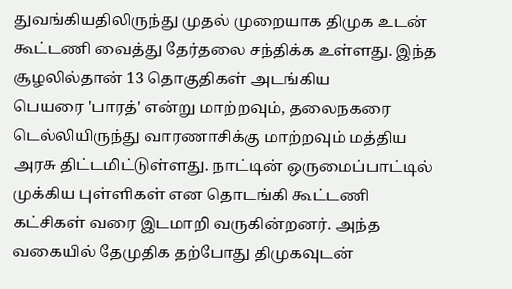துவங்கியதிலிருந்து முதல் முறையாக திமுக உடன் கூட்டணி வைத்து தேர்தலை சந்திக்க உள்ளது. இந்த சூழலில்தான் 13 தொகுதிகள் அடங்கிய
பெயரை 'பாரத்' என்று மாற்றவும், தலைநகரை டெல்லியிருந்து வாரணாசிக்கு மாற்றவும் மத்திய அரசு திட்டமிட்டுள்ளது. நாட்டின் ஒருமைப்பாட்டில்
முக்கிய புள்ளிகள் என தொடங்கி கூட்டணி கட்சிகள் வரை இடமாறி வருகின்றனர். அந்த வகையில் தேமுதிக தற்போது திமுகவுடன்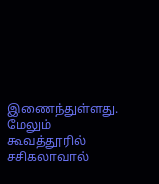இணைந்துள்ளது. மேலும்
கூவத்தூரில் சசிகலாவால்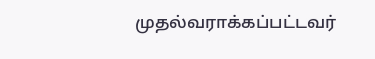முதல்வராக்கப்பட்டவர்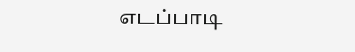எடப்பாடி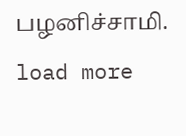பழனிச்சாமி.
load more